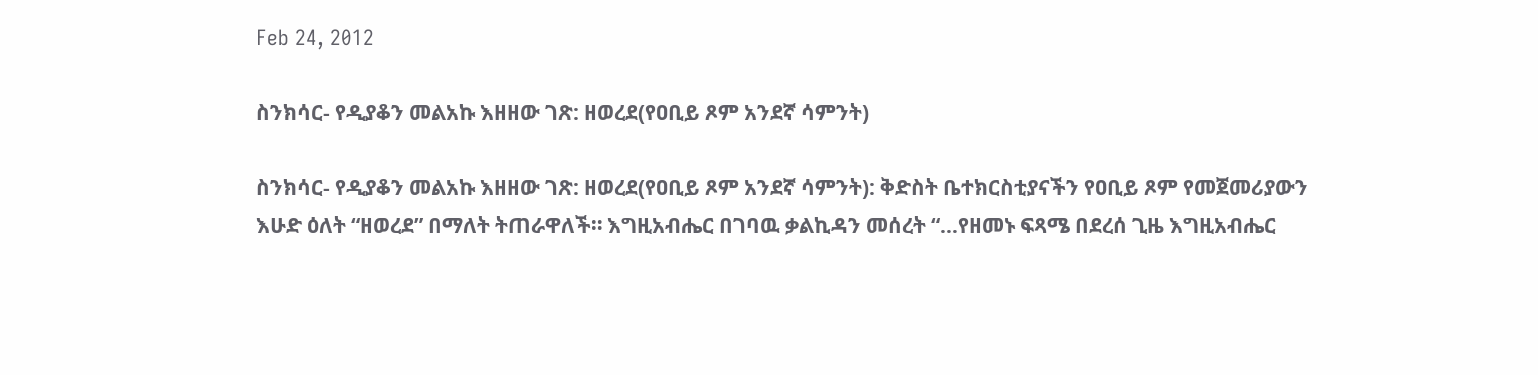Feb 24, 2012

ስንክሳር- የዲያቆን መልአኩ እዘዘው ገጽ: ዘወረደ(የዐቢይ ጾም አንደኛ ሳምንት)

ስንክሳር- የዲያቆን መልአኩ እዘዘው ገጽ: ዘወረደ(የዐቢይ ጾም አንደኛ ሳምንት): ቅድስት ቤተክርስቲያናችን የዐቢይ ጾም የመጀመሪያውን እሁድ ዕለት “ዘወረደ” በማለት ትጠራዋለች። እግዚአብሔር በገባዉ ቃልኪዳን መሰረት “…የዘመኑ ፍጻሜ በደረሰ ጊዜ እግዚአብሔር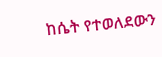ከሴት የተወለደውን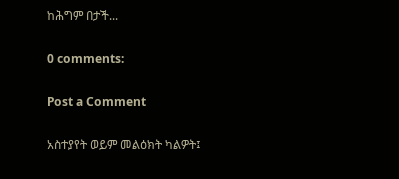ከሕግም በታች...

0 comments:

Post a Comment

አስተያየት ወይም መልዕክት ካልዎት፤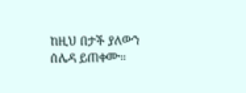ከዚህ በታች ያለውን ሰሌዳ ይጠቀሙ።